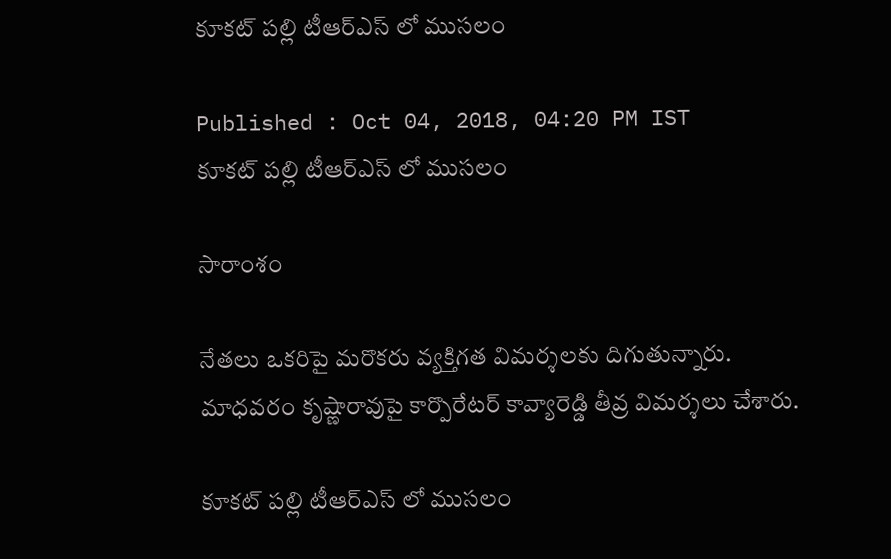కూకట్ పల్లి టీఆర్ఎస్ లో ముసలం

Published : Oct 04, 2018, 04:20 PM IST
కూకట్ పల్లి టీఆర్ఎస్ లో ముసలం

సారాంశం

నేతలు ఒకరిపై మరొకరు వ్యక్తిగత విమర్శలకు దిగుతున్నారు. మాధవరం కృష్ణారావుపై కార్పొరేటర్ కావ్యారెడ్డి తీవ్ర విమర్శలు చేశారు.

కూకట్ పల్లి టీఆర్ఎస్ లో ముసలం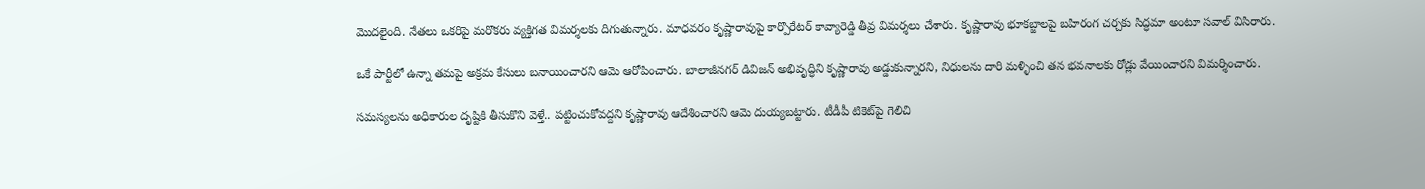మొదలైంది. నేతలు ఒకరిపై మరొకరు వ్యక్తిగత విమర్శలకు దిగుతున్నారు. మాధవరం కృష్ణారావుపై కార్పొరేటర్ కావ్యారెడ్డి తీవ్ర విమర్శలు చేశారు. కృష్ణారావు భూకబ్జాలపై బహిరంగ చర్చకు సిద్ధమా అంటూ సవాల్ విసిరారు.

ఒకే పార్టీలో ఉన్నా తమపై అక్రమ కేసులు బనాయించారని ఆమె ఆరోపించారు. బాలాజీనగర్ డివిజన్ అభివృద్ధిని కృష్ణారావు అడ్డుకున్నారని, నిధులను దారి మళ్ళించి తన భవనాలకు రోడ్లు వేయించారని విమర్శించారు.

సమస్యలను అధికారుల దృష్టికి తీసుకొని వెళ్తే.. పట్టించుకోవద్దని కృష్ణారావు ఆదేశించారని ఆమె దుయ్యబట్టారు. టీడీపీ టికెట్‌పై గెలిచి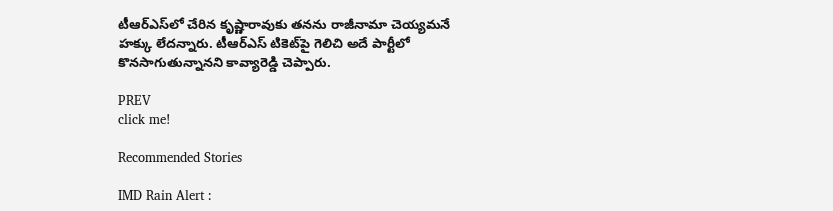టీఆర్‌ఎస్‌లో చేరిన కృష్ణారావుకు తనను రాజీనామా చెయ్యమనే హక్కు లేదన్నారు. టీఆర్‌ఎస్‌ టికెట్‌పై గెలిచి అదే పార్టీలో కొనసాగుతున్నానని కావ్యారెడ్డి చెప్పారు.

PREV
click me!

Recommended Stories

IMD Rain Alert :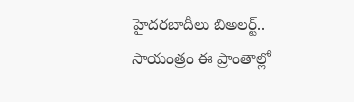హైదరబాదీలు బిఅలర్ట్.. సాయంత్రం ఈ ప్రాంతాల్లో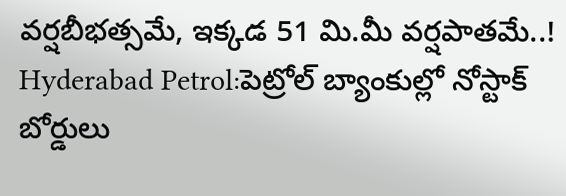వర్షబీభత్సమే, ఇక్కడ 51 మి.మీ వర్షపాతమే..!
Hyderabad Petrol:పెట్రోల్ బ్యాంకుల్లో నోస్టాక్ బోర్డులు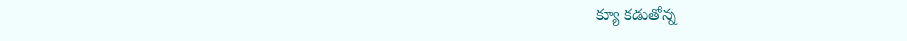క్యూ క‌డుతోన్న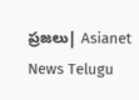ప్ర‌జ‌లు| Asianet News Telugu